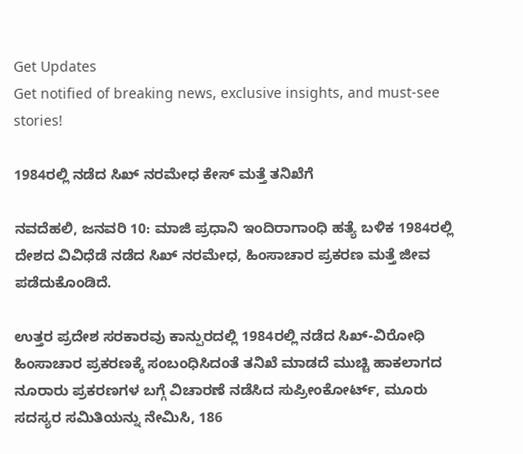Get Updates
Get notified of breaking news, exclusive insights, and must-see stories!

1984ರಲ್ಲಿ ನಡೆದ ಸಿಖ್ ನರಮೇಧ ಕೇಸ್ ಮತ್ತೆ ತನಿಖೆಗೆ

ನವದೆಹಲಿ, ಜನವರಿ 10: ಮಾಜಿ ಪ್ರಧಾನಿ ಇಂದಿರಾಗಾಂಧಿ ಹತ್ಯೆ ಬಳಿಕ 1984ರಲ್ಲಿ ದೇಶದ ವಿವಿಧೆಡೆ ನಡೆದ ಸಿಖ್ ನರಮೇಧ, ಹಿಂಸಾಚಾರ ಪ್ರಕರಣ ಮತ್ತೆ ಜೀವ ಪಡೆದುಕೊಂಡಿದೆ.

ಉತ್ತರ ಪ್ರದೇಶ ಸರಕಾರವು ಕಾನ್ಪುರದಲ್ಲಿ 1984ರಲ್ಲಿ ನಡೆದ ಸಿಖ್-ವಿರೋಧಿ ಹಿಂಸಾಚಾರ ಪ್ರಕರಣಕ್ಕೆ ಸಂಬಂಧಿಸಿದಂತೆ ತನಿಖೆ ಮಾಡದೆ ಮುಚ್ಚಿ ಹಾಕಲಾಗದ ನೂರಾರು ಪ್ರಕರಣಗಳ ಬಗ್ಗೆ ವಿಚಾರಣೆ ನಡೆಸಿದ ಸುಪ್ರೀಂಕೋರ್ಟ್, ಮೂರು ಸದಸ್ಯರ ಸಮಿತಿಯನ್ನು ನೇಮಿಸಿ, 186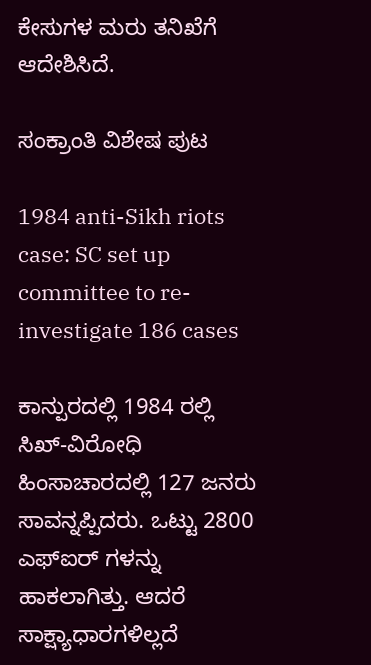ಕೇಸುಗಳ ಮರು ತನಿಖೆಗೆ ಆದೇಶಿಸಿದೆ.

ಸಂಕ್ರಾಂತಿ ವಿಶೇಷ ಪುಟ

1984 anti-Sikh riots case: SC set up committee to re-investigate 186 cases

ಕಾನ್ಪುರದಲ್ಲಿ 1984 ರಲ್ಲಿ ಸಿಖ್-ವಿರೋಧಿ ಹಿಂಸಾಚಾರದಲ್ಲಿ 127 ಜನರು ಸಾವನ್ನಪ್ಪಿದರು. ಒಟ್ಟು 2800 ಎಫ್ಐರ್ ಗಳನ್ನು ಹಾಕಲಾಗಿತ್ತು. ಆದರೆ ಸಾಕ್ಷ್ಯಾಧಾರಗಳಿಲ್ಲದೆ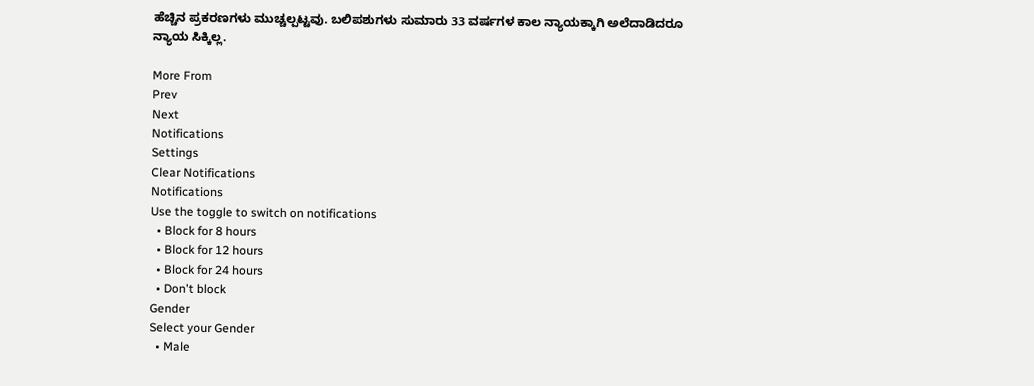ಹೆಚ್ಚಿನ ಪ್ರಕರಣಗಳು ಮುಚ್ಚಲ್ಪಟ್ಟವು. ಬಲಿಪಶುಗಳು ಸುಮಾರು 33 ವರ್ಷಗಳ ಕಾಲ ನ್ಯಾಯಕ್ಕಾಗಿ ಅಲೆದಾಡಿದರೂ ನ್ಯಾಯ ಸಿಕ್ಕಿಲ್ಲ.

More From
Prev
Next
Notifications
Settings
Clear Notifications
Notifications
Use the toggle to switch on notifications
  • Block for 8 hours
  • Block for 12 hours
  • Block for 24 hours
  • Don't block
Gender
Select your Gender
  • Male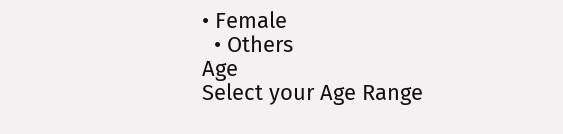• Female
  • Others
Age
Select your Age Range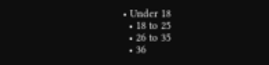• Under 18
  • 18 to 25
  • 26 to 35
  • 36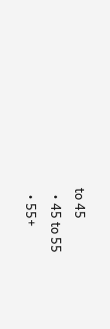to 45
  • 45 to 55
  • 55+